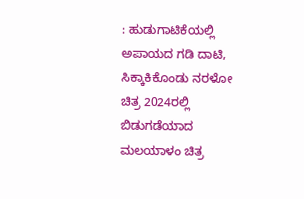: ಹುಡುಗಾಟಿಕೆಯಲ್ಲಿ ಅಪಾಯದ ಗಡಿ ದಾಟಿ, ಸಿಕ್ಕಾಕಿಕೊಂಡು ನರಳೋ ಚಿತ್ರ 2024ರಲ್ಲಿ ಬಿಡುಗಡೆಯಾದ ಮಲಯಾಳಂ ಚಿತ್ರ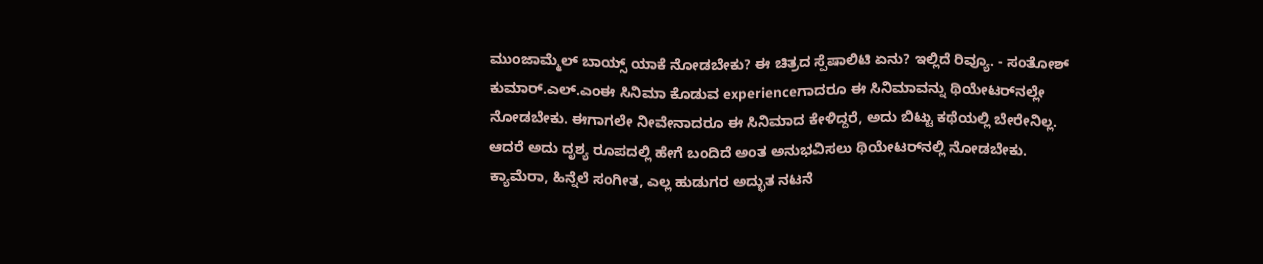ಮುಂಜಾಮ್ಮೆಲ್ ಬಾಯ್ಸ್ ಯಾಕೆ ನೋಡಬೇಕು? ಈ ಚಿತ್ರದ ಸ್ಪೆಷಾಲಿಟಿ ಏನು? ಇಲ್ಲಿದೆ ರಿವ್ಯೂ. - ಸಂತೋಶ್ ಕುಮಾರ್.ಎಲ್.ಎಂಈ ಸಿನಿಮಾ ಕೊಡುವ experienceಗಾದರೂ ಈ ಸಿನಿಮಾವನ್ನು ಥಿಯೇಟರ್‌ನಲ್ಲೇ ನೋಡಬೇಕು. ಈಗಾಗಲೇ ನೀವೇನಾದರೂ ಈ ಸಿನಿಮಾದ ಕೇಳಿದ್ದರೆ, ಅದು ಬಿಟ್ಟು ಕಥೆಯಲ್ಲಿ ಬೇರೇನಿಲ್ಲ. ಆದರೆ ಅದು ದೃಶ್ಯ ರೂಪದಲ್ಲಿ ಹೇಗೆ ಬಂದಿದೆ ಅಂತ ಅನುಭವಿಸಲು ಥಿಯೇಟರ್‌ನಲ್ಲಿ ನೋಡಬೇಕು. ಕ್ಯಾಮೆರಾ, ಹಿನ್ನೆಲೆ ಸಂಗೀತ, ಎಲ್ಲ ಹುಡುಗರ ಅದ್ಭುತ ನಟನೆ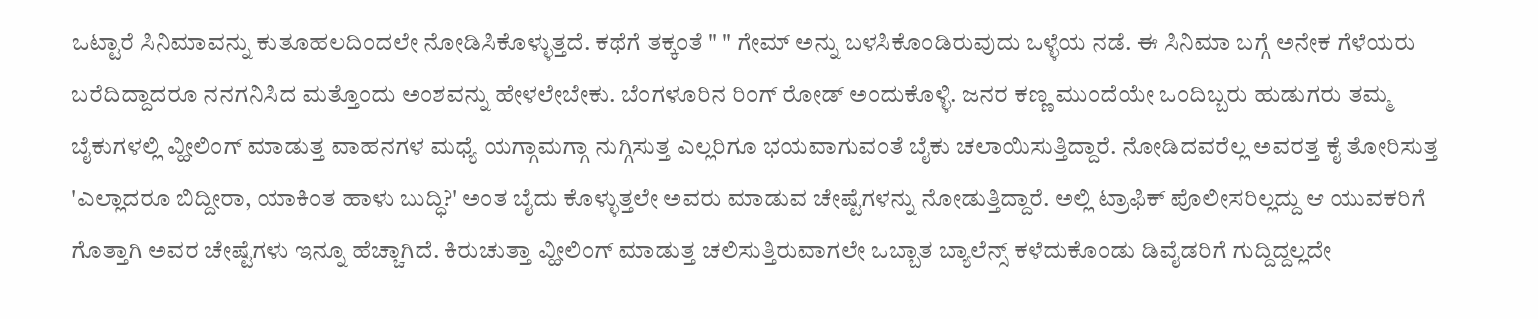ಒಟ್ಟಾರೆ ಸಿನಿಮಾವನ್ನು ಕುತೂಹಲದಿಂದಲೇ ನೋಡಿಸಿಕೊಳ್ಳುತ್ತದೆ. ಕಥೆಗೆ ತಕ್ಕಂತೆ " " ಗೇಮ್ ಅನ್ನು ಬಳಸಿಕೊಂಡಿರುವುದು ಒಳ್ಳೆಯ ನಡೆ. ಈ ಸಿನಿಮಾ ಬಗ್ಗೆ ಅನೇಕ ಗೆಳೆಯರು ಬರೆದಿದ್ದಾದರೂ ನನಗನಿಸಿದ ಮತ್ತೊಂದು ಅಂಶವನ್ನು ಹೇಳಲೇಬೇಕು. ಬೆಂಗಳೂರಿನ ರಿಂಗ್ ರೋಡ್ ಅಂದುಕೊಳ್ಳಿ. ಜನರ ಕಣ್ಣ ಮುಂದೆಯೇ ಒಂದಿಬ್ಬರು ಹುಡುಗರು ತಮ್ಮ ಬೈಕುಗಳಲ್ಲಿ ವ್ಹೀಲಿಂಗ್ ಮಾಡುತ್ತ ವಾಹನಗಳ ಮಧ್ಯೆ ಯಗ್ಗಾಮಗ್ಗಾ ನುಗ್ಗಿಸುತ್ತ ಎಲ್ಲರಿಗೂ ಭಯವಾಗುವಂತೆ ಬೈಕು ಚಲಾಯಿಸುತ್ತಿದ್ದಾರೆ. ನೋಡಿದವರೆಲ್ಲ ಅವರತ್ತ ಕೈ ತೋರಿಸುತ್ತ 'ಎಲ್ಲಾದರೂ ಬಿದ್ದೀರಾ, ಯಾಕಿಂತ ಹಾಳು ಬುದ್ಧಿ?' ಅಂತ ಬೈದು ಕೊಳ್ಳುತ್ತಲೇ ಅವರು ಮಾಡುವ ಚೇಷ್ಟೆಗಳನ್ನು ನೋಡುತ್ತಿದ್ದಾರೆ. ಅಲ್ಲಿ ಟ್ರಾಫಿಕ್ ಪೊಲೀಸರಿಲ್ಲದ್ದು ಆ ಯುವಕರಿಗೆ ಗೊತ್ತಾಗಿ ಅವರ ಚೇಷ್ಟೆಗಳು ಇನ್ನೂ ಹೆಚ್ಚಾಗಿದೆ. ಕಿರುಚುತ್ತಾ ವ್ಹೀಲಿಂಗ್ ಮಾಡುತ್ತ ಚಲಿಸುತ್ತಿರುವಾಗಲೇ ಒಬ್ಬಾತ ಬ್ಯಾಲೆನ್ಸ್ ಕಳೆದುಕೊಂಡು ಡಿವೈಡರಿಗೆ ಗುದ್ದಿದ್ದಲ್ಲದೇ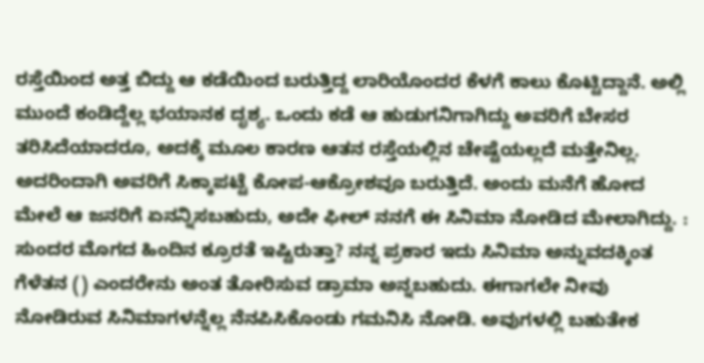ರಸ್ತೆಯಿಂದ ಅತ್ತ ಬಿದ್ದು ಆ ಕಡೆಯಿಂದ ಬರುತ್ತಿದ್ದ ಲಾರಿಯೊಂದರ ಕೆಳಗೆ ಕಾಲು ಕೊಟ್ಟಿದ್ದಾನೆ. ಅಲ್ಲಿ ಮುಂದೆ ಕಂಡಿದ್ದೆಲ್ಲ ಭಯಾನಕ ದೃಶ್ಯ. ಒಂದು ಕಡೆ ಆ ಹುಡುಗನಿಗಾಗಿದ್ದು ಅವರಿಗೆ ಬೇಸರ ತರಿಸಿದೆಯಾದರೂ, ಅದಕ್ಕೆ ಮೂಲ ಕಾರಣ ಆತನ ರಸ್ತೆಯಲ್ಲಿನ ಚೇಷ್ಟೆಯಲ್ಲದೆ ಮತ್ತೇನಿಲ್ಲ. ಅದರಿಂದಾಗಿ ಅವರಿಗೆ ಸಿಕ್ಕಾಪಟ್ಟೆ ಕೋಪ-ಆಕ್ರೋಶವೂ ಬರುತ್ತಿದೆ. ಅಂದು ಮನೆಗೆ ಹೋದ ಮೇಲೆ ಆ ಜನರಿಗೆ ಏನನ್ನಿಸಬಹುದು, ಅದೇ ಫೀಲ್ ನನಗೆ ಈ ಸಿನಿಮಾ ನೋಡಿದ ಮೇಲಾಗಿದ್ದು. : ಸುಂದರ ಮೊಗದ ಹಿಂದಿನ ಕ್ರೂರತೆ ಇಷ್ಟಿರುತ್ತಾ? ನನ್ನ ಪ್ರಕಾರ ಇದು ಸಿನಿಮಾ ಅನ್ನುವದಕ್ಕಿಂತ ಗೆಳೆತನ () ಎಂದರೇನು ಅಂತ ತೋರಿಸುವ ಡ್ರಾಮಾ ಅನ್ನಬಹುದು. ಈಗಾಗಲೇ ನೀವು ನೋಡಿರುವ ಸಿನಿಮಾಗಳನ್ನೆಲ್ಲ ನೆನಪಿಸಿಕೊಂಡು ಗಮನಿಸಿ ನೋಡಿ. ಅವುಗಳಲ್ಲಿ ಬಹುತೇಕ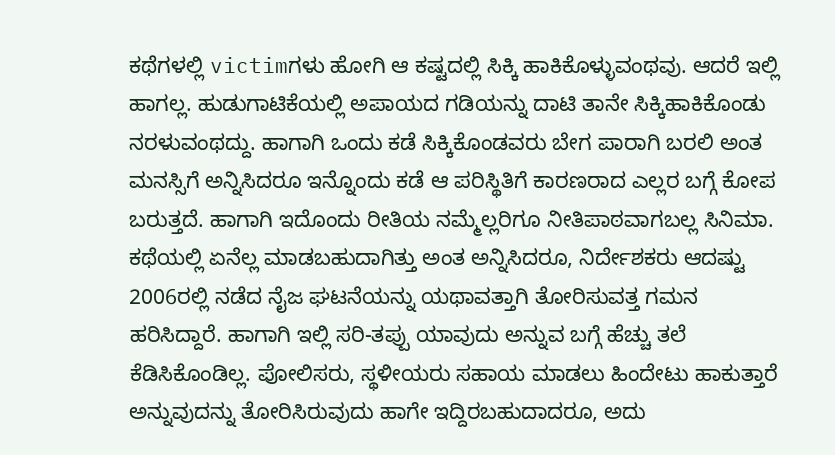ಕಥೆಗಳಲ್ಲಿ victimಗಳು ಹೋಗಿ ಆ ಕಷ್ಟದಲ್ಲಿ ಸಿಕ್ಕಿ ಹಾಕಿಕೊಳ್ಳುವಂಥವು. ಆದರೆ ಇಲ್ಲಿ ಹಾಗಲ್ಲ. ಹುಡುಗಾಟಿಕೆಯಲ್ಲಿ ಅಪಾಯದ ಗಡಿಯನ್ನು ದಾಟಿ ತಾನೇ ಸಿಕ್ಕಿಹಾಕಿಕೊಂಡು ನರಳುವಂಥದ್ದು. ಹಾಗಾಗಿ ಒಂದು ಕಡೆ ಸಿಕ್ಕಿಕೊಂಡವರು ಬೇಗ ಪಾರಾಗಿ ಬರಲಿ ಅಂತ ಮನಸ್ಸಿಗೆ ಅನ್ನಿಸಿದರೂ ಇನ್ನೊಂದು ಕಡೆ ಆ ಪರಿಸ್ಥಿತಿಗೆ ಕಾರಣರಾದ ಎಲ್ಲರ ಬಗ್ಗೆ ಕೋಪ ಬರುತ್ತದೆ. ಹಾಗಾಗಿ ಇದೊಂದು ರೀತಿಯ ನಮ್ಮೆಲ್ಲರಿಗೂ ನೀತಿಪಾಠವಾಗಬಲ್ಲ ಸಿನಿಮಾ. ಕಥೆಯಲ್ಲಿ ಏನೆಲ್ಲ‌ ಮಾಡಬಹುದಾಗಿತ್ತು ಅಂತ‌ ಅನ್ನಿಸಿದರೂ, ನಿರ್ದೇಶಕರು ಆದಷ್ಟು 2006ರಲ್ಲಿ ನಡೆದ ನೈಜ ಘಟನೆಯನ್ನು ಯಥಾವತ್ತಾಗಿ ತೋರಿಸುವತ್ತ ಗಮನ ಹರಿಸಿದ್ದಾರೆ. ಹಾಗಾಗಿ ಇಲ್ಲಿ ಸರಿ-ತಪ್ಪು ಯಾವುದು ಅನ್ನುವ ಬಗ್ಗೆ ಹೆಚ್ಚು ತಲೆ ಕೆಡಿಸಿಕೊಂಡಿಲ್ಲ. ಪೋಲಿಸರು, ಸ್ಥಳೀಯರು ಸಹಾಯ ಮಾಡಲು ಹಿಂದೇಟು ಹಾಕುತ್ತಾರೆ ಅನ್ನುವುದನ್ನು ತೋರಿಸಿರುವುದು ಹಾಗೇ ಇದ್ದಿರಬಹುದಾದರೂ, ಅದು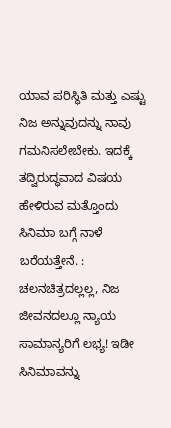ಯಾವ ಪರಿಸ್ಥಿತಿ ಮತ್ತು ಎಷ್ಟು ನಿಜ ಅನ್ನುವುದನ್ನು ನಾವು ಗಮನಿಸಲೇಬೇಕು. ಇದಕ್ಕೆ ತದ್ವಿರುದ್ಧವಾದ ವಿಷಯ ಹೇಳಿರುವ ಮತ್ತೊಂದು ಸಿನಿಮಾ ಬಗ್ಗೆ ನಾಳೆ ಬರೆಯತ್ತೇನೆ. : ಚಲನಚಿತ್ರದಲ್ಲಲ್ಲ, ನಿಜ ಜೀವನದಲ್ಲೂ ನ್ಯಾಯ ಸಾಮಾನ್ಯರಿಗೆ ಲಭ್ಯ! ಇಡೀ ಸಿನಿಮಾವನ್ನು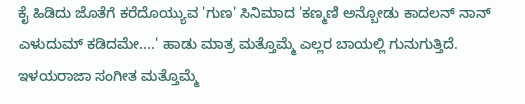ಕೈ ಹಿಡಿದು ಜೊತೆಗೆ ಕರೆದೊಯ್ಯುವ 'ಗುಣ' ಸಿನಿಮಾದ 'ಕಣ್ಮಣಿ ಅನ್ಬೋಡು ಕಾದಲನ್ ನಾನ್ ಎಳುದುಮ್ ಕಡಿದಮೇ....' ಹಾಡು ಮಾತ್ರ ಮತ್ತೊಮ್ಮೆ ಎಲ್ಲರ ಬಾಯಲ್ಲಿ ಗುನುಗುತ್ತಿದೆ. ಇಳಯರಾಜಾ ಸಂಗೀತ ಮತ್ತೊಮ್ಮೆ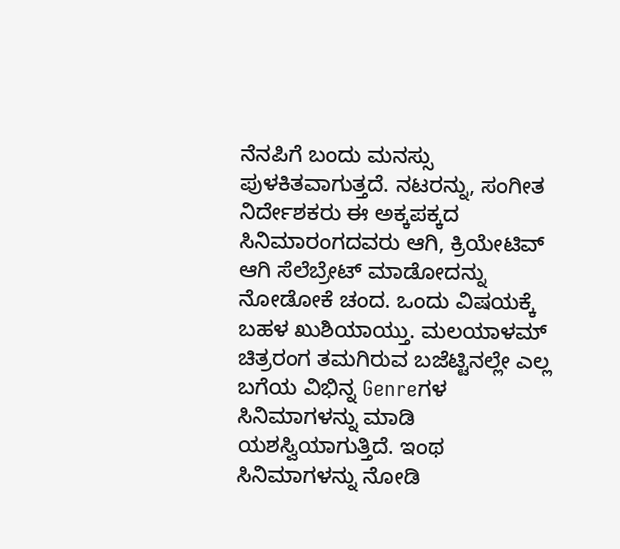ನೆನಪಿಗೆ ಬಂದು ಮನಸ್ಸು ಪುಳಕಿತವಾಗುತ್ತದೆ‌. ನಟರನ್ನು, ಸಂಗೀತ ನಿರ್ದೇಶಕರು ಈ ಅಕ್ಕಪಕ್ಕದ ಸಿನಿಮಾರಂಗದವರು ಆಗಿ, ಕ್ರಿಯೇಟಿವ್ ಆಗಿ ಸೆಲೆಬ್ರೇಟ್ ಮಾಡೋದನ್ನು ನೋಡೋಕೆ ಚಂದ. ಒಂದು ವಿಷಯಕ್ಕೆ ಬಹಳ ಖುಶಿಯಾಯ್ತು. ಮಲಯಾಳಮ್ ಚಿತ್ರರಂಗ ತಮಗಿರುವ ಬಜೆಟ್ಟಿನಲ್ಲೇ ಎಲ್ಲ ಬಗೆಯ ವಿಭಿನ್ನ Genreಗಳ ಸಿನಿಮಾಗಳನ್ನು ಮಾಡಿ ಯಶಸ್ವಿಯಾಗುತ್ತಿದೆ. ಇಂಥ ಸಿನಿಮಾಗಳನ್ನು ನೋಡಿ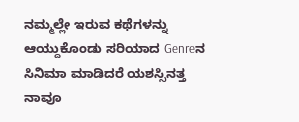ನಮ್ಮಲ್ಲೇ ಇರುವ ಕಥೆಗಳನ್ನು ಆಯ್ದುಕೊಂಡು ಸರಿಯಾದ Genreನ ಸಿನಿಮಾ ಮಾಡಿದರೆ ಯಶಸ್ಸಿನತ್ತ ನಾವೂ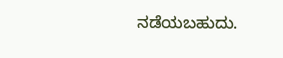ನಡೆಯಬಹುದು.